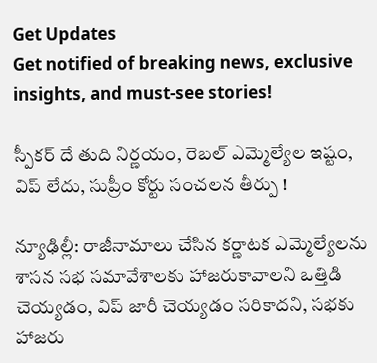Get Updates
Get notified of breaking news, exclusive insights, and must-see stories!

స్పీకర్ దే తుది నిర్ణయం, రెబల్ ఎమ్మెల్యేల ఇష్టం, విప్ లేదు, సుప్రీం కోర్టు సంచలన తీర్పు !

న్యూఢిల్లీ: రాజీనామాలు చేసిన కర్ణాటక ఎమ్మెల్యేలను శాసన సభ సమావేశాలకు హాజరుకావాలని ఒత్తిడి చెయ్యడం, విప్ జారీ చెయ్యడం సరికాదని, సభకు హాజరు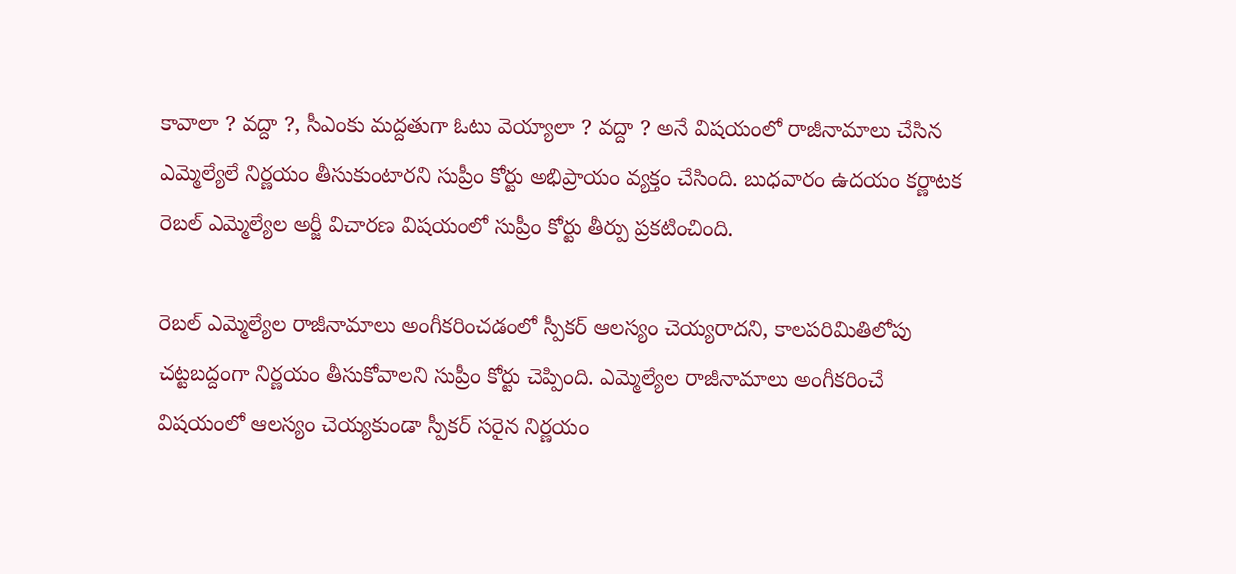కావాలా ? వద్దా ?, సీఎంకు మద్దతుగా ఓటు వెయ్యాలా ? వద్దా ? అనే విషయంలో రాజీనామాలు చేసిన ఎమ్మెల్యేలే నిర్ణయం తీసుకుంటారని సుప్రీం కోర్టు అభిప్రాయం వ్యక్తం చేసింది. బుధవారం ఉదయం కర్ణాటక రెబల్ ఎమ్మెల్యేల అర్జీ విచారణ విషయంలో సుప్రీం కోర్టు తీర్పు ప్రకటించింది.

రెబల్ ఎమ్మెల్యేల రాజీనామాలు అంగీకరించడంలో స్పీకర్ ఆలస్యం చెయ్యరాదని, కాలపరిమితిలోపు చట్టబద్దంగా నిర్ణయం తీసుకోవాలని సుప్రీం కోర్టు చెప్పింది. ఎమ్మెల్యేల రాజీనామాలు అంగీకరించే విషయంలో ఆలస్యం చెయ్యకుండా స్పీకర్ సరైన నిర్ణయం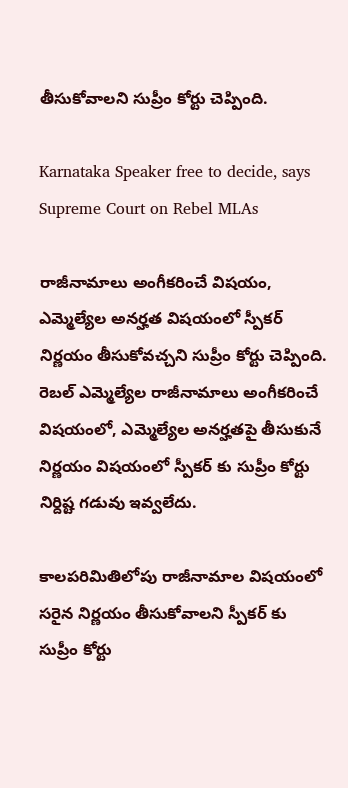తీసుకోవాలని సుప్రీం కోర్టు చెప్పింది.

Karnataka Speaker free to decide, says Supreme Court on Rebel MLAs

రాజీనామాలు అంగీకరించే విషయం, ఎమ్మెల్యేల అనర్హత విషయంలో స్పీకర్ నిర్ణయం తీసుకోవచ్చని సుప్రీం కోర్టు చెప్పింది. రెబల్ ఎమ్మెల్యేల రాజీనామాలు అంగీకరించే విషయంలో, ఎమ్మెల్యేల అనర్హతపై తీసుకునే నిర్ణయం విషయంలో స్పీకర్ కు సుప్రీం కోర్టు నిర్దిష్ట గడువు ఇవ్వలేదు.

కాలపరిమితిలోపు రాజీనామాల విషయంలో సరైన నిర్ణయం తీసుకోవాలని స్పీకర్ కు సుప్రీం కోర్టు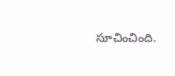సూచించింది.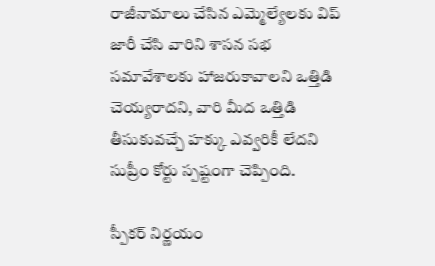రాజీనామాలు చేసిన ఎమ్మెల్యేలకు విప్ జారీ చేసి వారిని శాసన సభ సమావేశాలకు హాజరుకావాలని ఒత్తిడి చెయ్యరాదని, వారి మీద ఒత్తిడి తీసుకువచ్చే హక్కు ఎవ్వరికీ లేదని సుప్రీం కోర్టు స్పష్టంగా చెప్పింది.

స్పీకర్ నిర్ణయం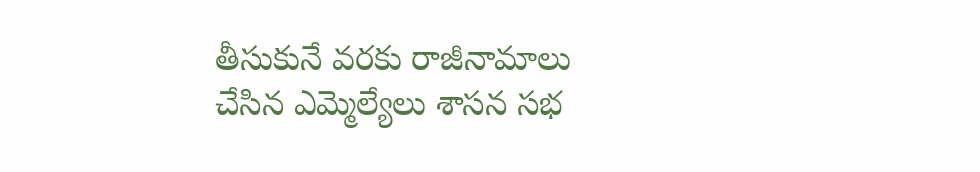తీసుకునే వరకు రాజీనామాలు చేసిన ఎమ్మెల్యేలు శాసన సభ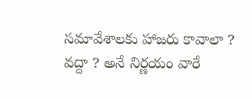సమావేశాలకు హాజరు కావాలా ? వద్దా ? అనే నిర్ణయం వారే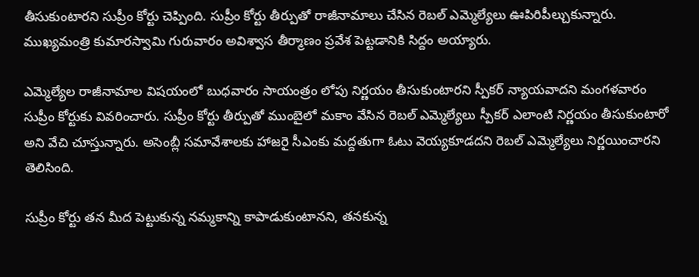తీసుకుంటారని సుప్రీం కోర్టు చెప్పింది. సుప్రీం కోర్టు తీర్పుతో రాజీనామాలు చేసిన రెబల్ ఎమ్మెల్యేలు ఊపిరిపీల్చుకున్నారు. ముఖ్యమంత్రి కుమారస్వామి గురువారం అవిశ్వాస తీర్మాణం ప్రవేశ పెట్టడానికి సిద్దం అయ్యారు.

ఎమ్మెల్యేల రాజీనామాల విషయంలో బుధవారం సాయంత్రం లోపు నిర్ణయం తీసుకుంటారని స్పీకర్ న్యాయవాదని మంగళవారం సుప్రీం కోర్టుకు వివరించారు. సుప్రీం కోర్టు తీర్పుతో ముంబైలో మకాం వేసిన రెబల్ ఎమ్మెల్యేలు స్పీకర్ ఎలాంటి నిర్ణయం తీసుకుంటారో అని వేచి చూస్తున్నారు. అసెంబ్లీ సమావేశాలకు హాజరై సీఎంకు మద్దతుగా ఓటు వెయ్యకూడదని రెబల్ ఎమ్మెల్యేలు నిర్ణయించారని తెలిసింది.

సుప్రీం కోర్టు తన మీద పెట్టుకున్న నమ్మకాన్ని కాపాడుకుంటానని, తనకున్న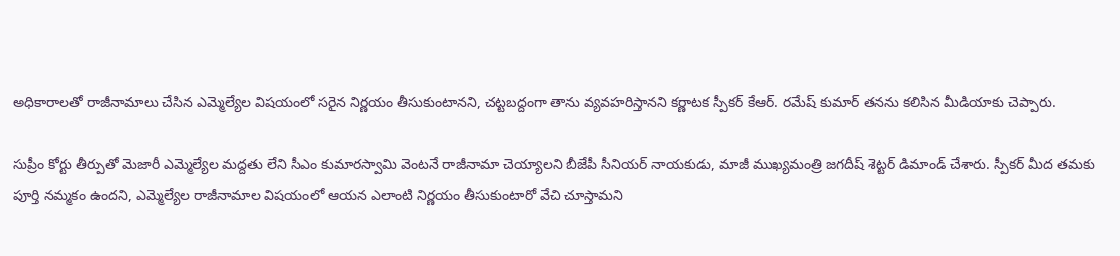అధికారాలతో రాజీనామాలు చేసిన ఎమ్మెల్యేల విషయంలో సరైన నిర్ణయం తీసుకుంటానని, చట్టబద్దంగా తాను వ్యవహరిస్తానని కర్ణాటక స్పీకర్ కేఆర్. రమేష్ కుమార్ తనను కలిసిన మీడియాకు చెప్పారు.

సుప్రీం కోర్టు తీర్పుతో మెజారీ ఎమ్మెల్యేల మద్దతు లేని సీఎం కుమారస్వామి వెంటనే రాజీనామా చెయ్యాలని బీజేపీ సీనియర్ నాయకుడు, మాజీ ముఖ్యమంత్రి జగదీష్ శెట్టర్ డిమాండ్ చేశారు. స్పీకర్ మీద తమకు పూర్తి నమ్మకం ఉందని, ఎమ్మెల్యేల రాజీనామాల విషయంలో ఆయన ఎలాంటి నిర్ణయం తీసుకుంటారో వేచి చూస్తామని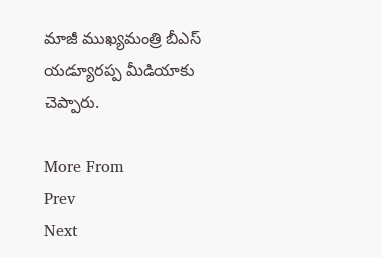మాజీ ముఖ్యమంత్రి బీఎస్ యడ్యూరప్ప మీడియాకు చెప్పారు.

More From
Prev
Next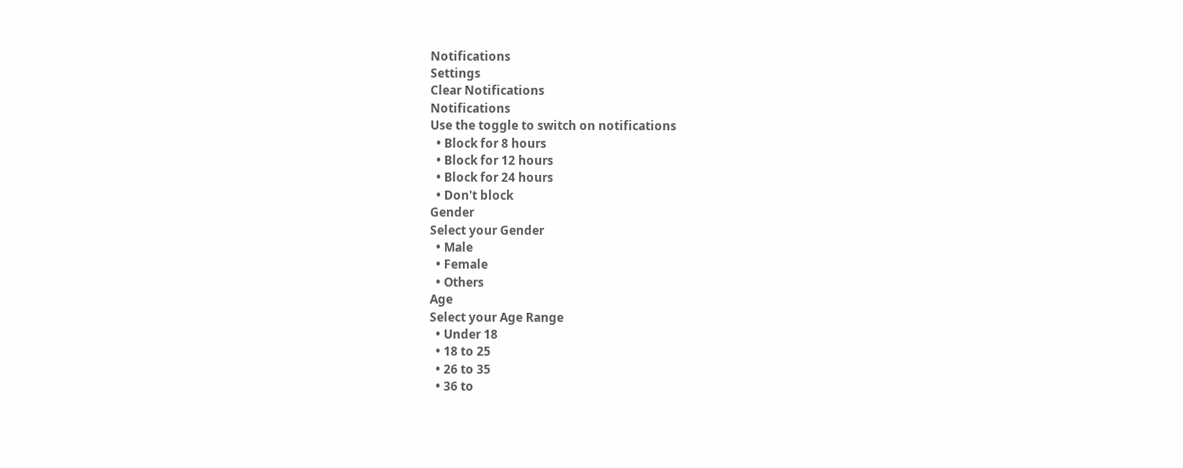Notifications
Settings
Clear Notifications
Notifications
Use the toggle to switch on notifications
  • Block for 8 hours
  • Block for 12 hours
  • Block for 24 hours
  • Don't block
Gender
Select your Gender
  • Male
  • Female
  • Others
Age
Select your Age Range
  • Under 18
  • 18 to 25
  • 26 to 35
  • 36 to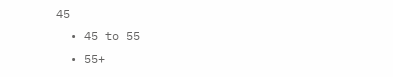45
  • 45 to 55
  • 55+